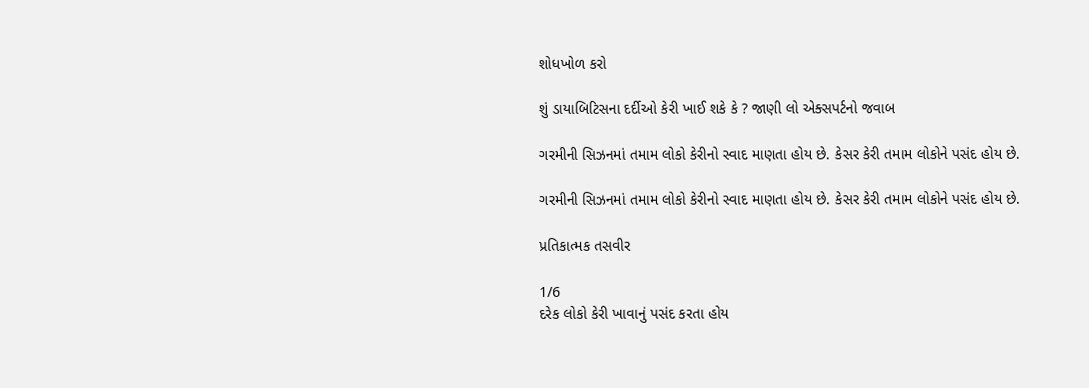શોધખોળ કરો

શું ડાયાબિટિસના દર્દીઓ કેરી ખાઈ શકે કે ? જાણી લો એક્સપર્ટનો જવાબ

ગરમીની સિઝનમાં તમામ લોકો કેરીનો સ્વાદ માણતા હોય છે. કેસર કેરી તમામ લોકોને પસંદ હોય છે.

ગરમીની સિઝનમાં તમામ લોકો કેરીનો સ્વાદ માણતા હોય છે. કેસર કેરી તમામ લોકોને પસંદ હોય છે.

પ્રતિકાત્મક તસવીર

1/6
દરેક લોકો કેરી ખાવાનું પસંદ કરતા હોય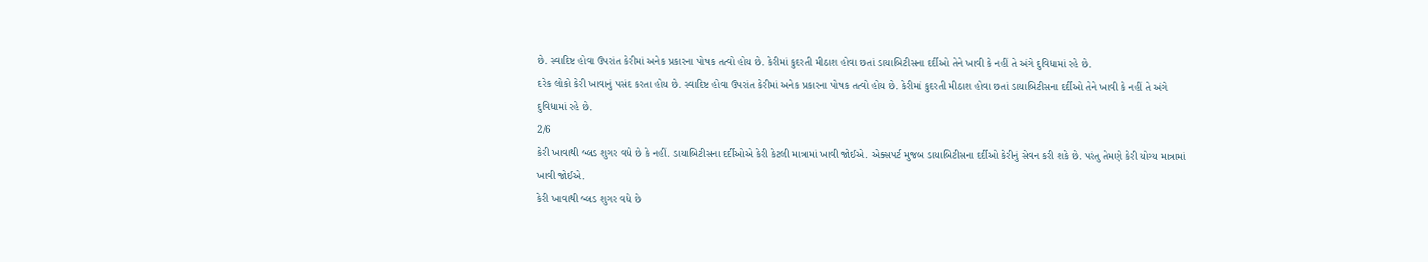છે. સ્વાદિષ્ટ હોવા ઉપરાંત કેરીમાં અનેક પ્રકારના પોષક તત્વો હોય છે. કેરીમાં કુદરતી મીઠાશ હોવા છતાં ડાયાબિટીસના દર્દીઓ તેને ખાવી કે નહીં તે અંગે દુવિધામાં રહે છે.
દરેક લોકો કેરી ખાવાનું પસંદ કરતા હોય છે. સ્વાદિષ્ટ હોવા ઉપરાંત કેરીમાં અનેક પ્રકારના પોષક તત્વો હોય છે. કેરીમાં કુદરતી મીઠાશ હોવા છતાં ડાયાબિટીસના દર્દીઓ તેને ખાવી કે નહીં તે અંગે દુવિધામાં રહે છે.
2/6
કેરી ખાવાથી બ્લડ શુગર વધે છે કે નહીં. ડાયાબિટીસના દર્દીઓએ કેરી કેટલી માત્રામાં ખાવી જોઈએ. એક્સપર્ટ મુજબ ડાયાબિટીસના દર્દીઓ કેરીનું સેવન કરી શકે છે. પરંતુ તેમણે કેરી યોગ્ય માત્રામાં ખાવી જોઈએ.
કેરી ખાવાથી બ્લડ શુગર વધે છે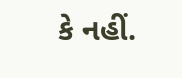કે નહીં.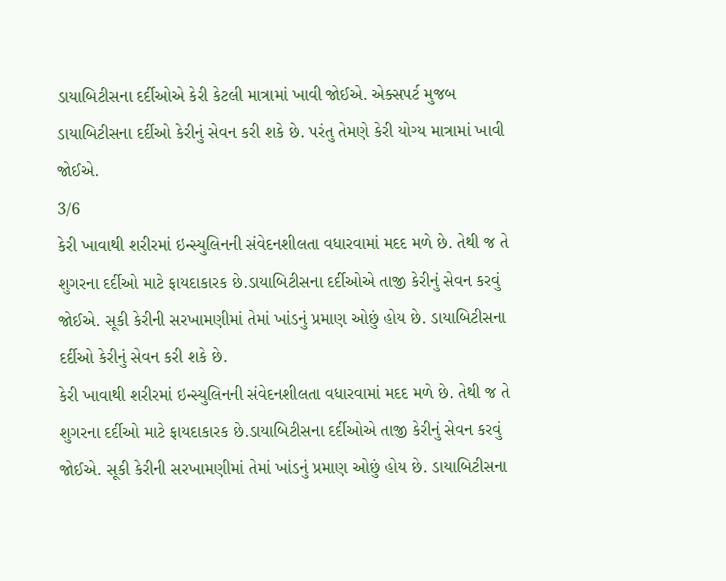ડાયાબિટીસના દર્દીઓએ કેરી કેટલી માત્રામાં ખાવી જોઈએ. એક્સપર્ટ મુજબ ડાયાબિટીસના દર્દીઓ કેરીનું સેવન કરી શકે છે. પરંતુ તેમણે કેરી યોગ્ય માત્રામાં ખાવી જોઈએ.
3/6
કેરી ખાવાથી શરીરમાં ઇન્સ્યુલિનની સંવેદનશીલતા વધારવામાં મદદ મળે છે. તેથી જ તે શુગરના દર્દીઓ માટે ફાયદાકારક છે.ડાયાબિટીસના દર્દીઓએ તાજી કેરીનું સેવન કરવું જોઈએ. સૂકી કેરીની સરખામણીમાં તેમાં ખાંડનું પ્રમાણ ઓછું હોય છે. ડાયાબિટીસના દર્દીઓ કેરીનું સેવન કરી શકે છે.
કેરી ખાવાથી શરીરમાં ઇન્સ્યુલિનની સંવેદનશીલતા વધારવામાં મદદ મળે છે. તેથી જ તે શુગરના દર્દીઓ માટે ફાયદાકારક છે.ડાયાબિટીસના દર્દીઓએ તાજી કેરીનું સેવન કરવું જોઈએ. સૂકી કેરીની સરખામણીમાં તેમાં ખાંડનું પ્રમાણ ઓછું હોય છે. ડાયાબિટીસના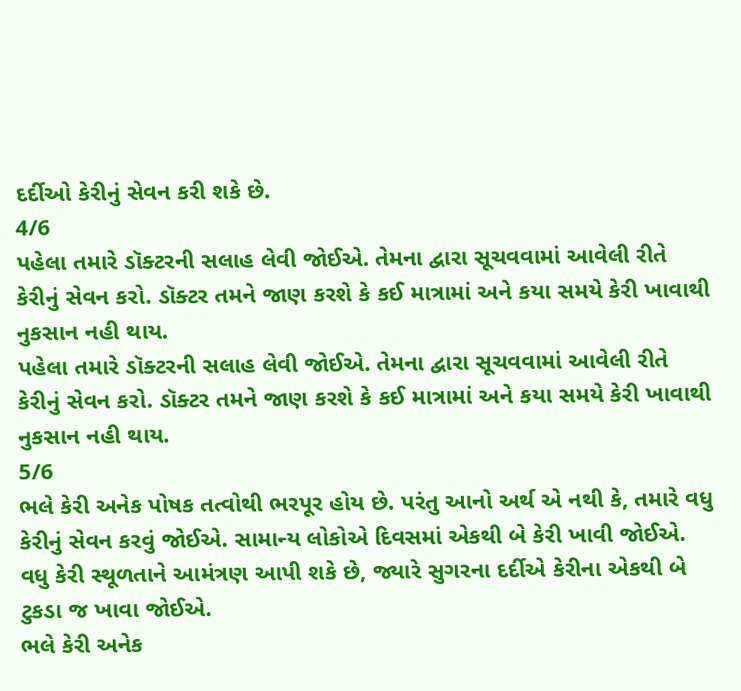દર્દીઓ કેરીનું સેવન કરી શકે છે.
4/6
પહેલા તમારે ડૉક્ટરની સલાહ લેવી જોઈએ. તેમના દ્વારા સૂચવવામાં આવેલી રીતે કેરીનું સેવન કરો. ડૉક્ટર તમને જાણ કરશે કે કઈ માત્રામાં અને કયા સમયે કેરી ખાવાથી નુકસાન નહી થાય.
પહેલા તમારે ડૉક્ટરની સલાહ લેવી જોઈએ. તેમના દ્વારા સૂચવવામાં આવેલી રીતે કેરીનું સેવન કરો. ડૉક્ટર તમને જાણ કરશે કે કઈ માત્રામાં અને કયા સમયે કેરી ખાવાથી નુકસાન નહી થાય.
5/6
ભલે કેરી અનેક પોષક તત્વોથી ભરપૂર હોય છે. પરંતુ આનો અર્થ એ નથી કે, તમારે વધુ કેરીનું સેવન કરવું જોઈએ. સામાન્ય લોકોએ દિવસમાં એકથી બે કેરી ખાવી જોઈએ. વધુ કેરી સ્થૂળતાને આમંત્રણ આપી શકે છે, જ્યારે સુગરના દર્દીએ કેરીના એકથી બે ટુકડા જ ખાવા જોઈએ.
ભલે કેરી અનેક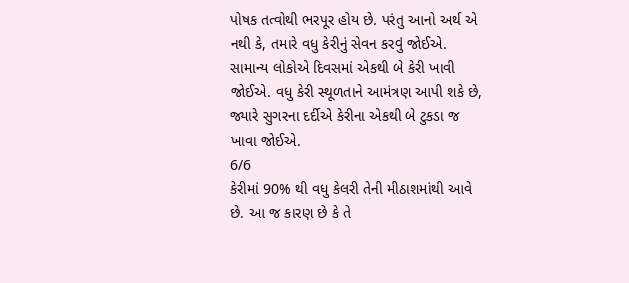પોષક તત્વોથી ભરપૂર હોય છે. પરંતુ આનો અર્થ એ નથી કે, તમારે વધુ કેરીનું સેવન કરવું જોઈએ. સામાન્ય લોકોએ દિવસમાં એકથી બે કેરી ખાવી જોઈએ. વધુ કેરી સ્થૂળતાને આમંત્રણ આપી શકે છે, જ્યારે સુગરના દર્દીએ કેરીના એકથી બે ટુકડા જ ખાવા જોઈએ.
6/6
કેરીમાં 90% થી વધુ કેલરી તેની મીઠાશમાંથી આવે છે. આ જ કારણ છે કે તે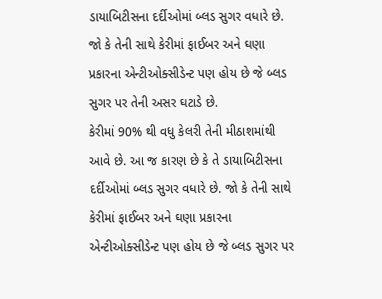ડાયાબિટીસના દર્દીઓમાં બ્લડ સુગર વધારે છે. જો કે તેની સાથે કેરીમાં ફાઈબર અને ઘણા પ્રકારના એન્ટીઓક્સીડેન્ટ પણ હોય છે જે બ્લડ સુગર પર તેની અસર ઘટાડે છે.
કેરીમાં 90% થી વધુ કેલરી તેની મીઠાશમાંથી આવે છે. આ જ કારણ છે કે તે ડાયાબિટીસના દર્દીઓમાં બ્લડ સુગર વધારે છે. જો કે તેની સાથે કેરીમાં ફાઈબર અને ઘણા પ્રકારના એન્ટીઓક્સીડેન્ટ પણ હોય છે જે બ્લડ સુગર પર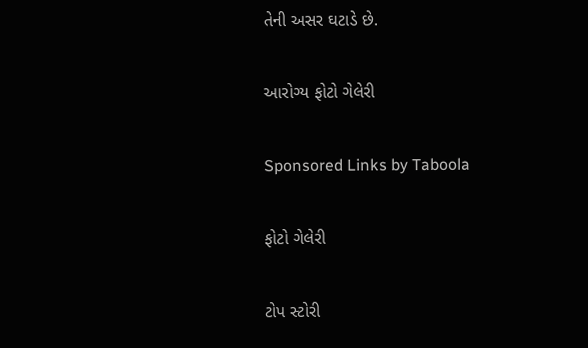તેની અસર ઘટાડે છે.

આરોગ્ય ફોટો ગેલેરી

Sponsored Links by Taboola

ફોટો ગેલેરી

ટોપ સ્ટોરી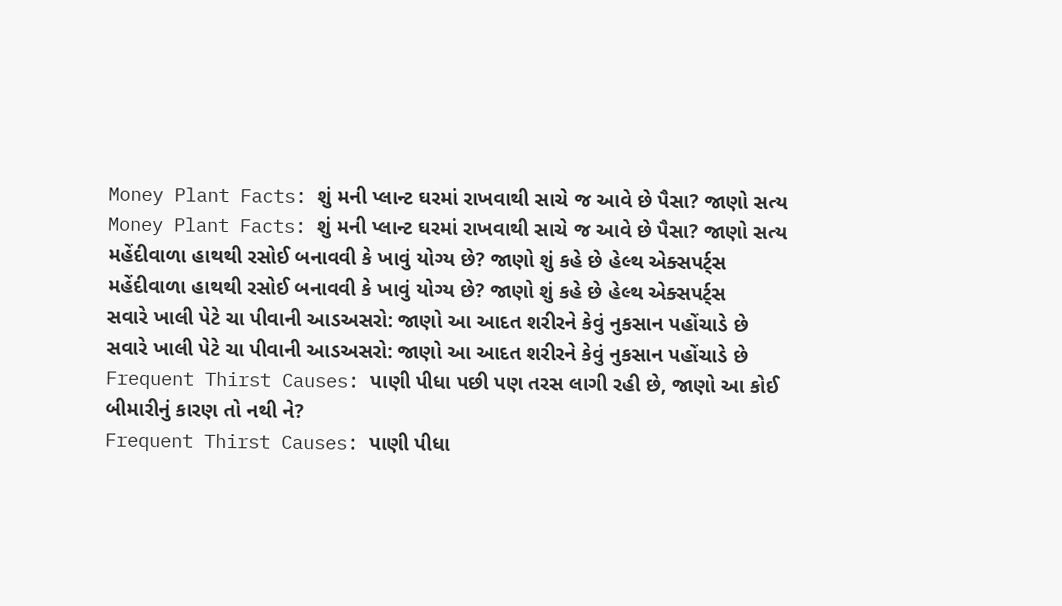Money Plant Facts: શું મની પ્લાન્ટ ઘરમાં રાખવાથી સાચે જ આવે છે પૈસા? જાણો સત્ય
Money Plant Facts: શું મની પ્લાન્ટ ઘરમાં રાખવાથી સાચે જ આવે છે પૈસા? જાણો સત્ય
મહેંદીવાળા હાથથી રસોઈ બનાવવી કે ખાવું યોગ્ય છે? જાણો શું કહે છે હેલ્થ એક્સપર્ટ્સ
મહેંદીવાળા હાથથી રસોઈ બનાવવી કે ખાવું યોગ્ય છે? જાણો શું કહે છે હેલ્થ એક્સપર્ટ્સ
સવારે ખાલી પેટે ચા પીવાની આડઅસરો: જાણો આ આદત શરીરને કેવું નુકસાન પહોંચાડે છે
સવારે ખાલી પેટે ચા પીવાની આડઅસરો: જાણો આ આદત શરીરને કેવું નુકસાન પહોંચાડે છે
Frequent Thirst Causes: પાણી પીધા પછી પણ તરસ લાગી રહી છે, જાણો આ કોઈ બીમારીનું કારણ તો નથી ને?
Frequent Thirst Causes: પાણી પીધા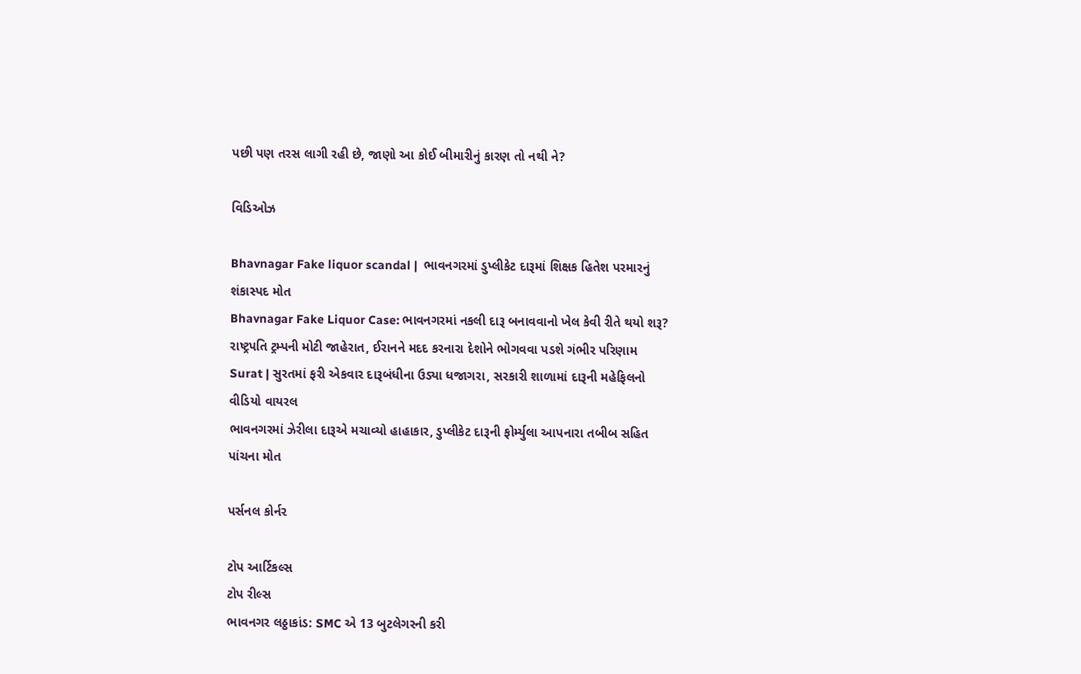પછી પણ તરસ લાગી રહી છે, જાણો આ કોઈ બીમારીનું કારણ તો નથી ને?

વિડિઓઝ

Bhavnagar Fake liquor scandal |  ભાવનગરમાં ડુપ્લીકેટ દારૂમાં શિક્ષક હિતેશ પરમારનું શંકાસ્પદ મોત
Bhavnagar Fake Liquor Case: ભાવનગરમાં નકલી દારૂ બનાવવાનો ખેલ કેવી રીતે થયો શરૂ?
રાષ્ટ્રપતિ ટ્રમ્પની મોટી જાહેરાત, ઈરાનને મદદ કરનારા દેશોને ભોગવવા પડશે ગંભીર પરિણામ
Surat | સુરતમાં ફરી એકવાર દારૂબંધીના ઉડ્યા ધજાગરા, સરકારી શાળામાં દારૂની મહેફિલનો વીડિયો વાયરલ
ભાવનગરમાં ઝેરીલા દારૂએ મચાવ્યો હાહાકાર, ડુપ્લીકેટ દારૂની ફોર્મ્યુલા આપનારા તબીબ સહિત પાંચના મોત

પર્સનલ કોર્નર

ટોપ આર્ટિકલ્સ
ટોપ રીલ્સ
ભાવનગર લઠ્ઠાકાંડ: SMC એ 13 બુટલેગરની કરી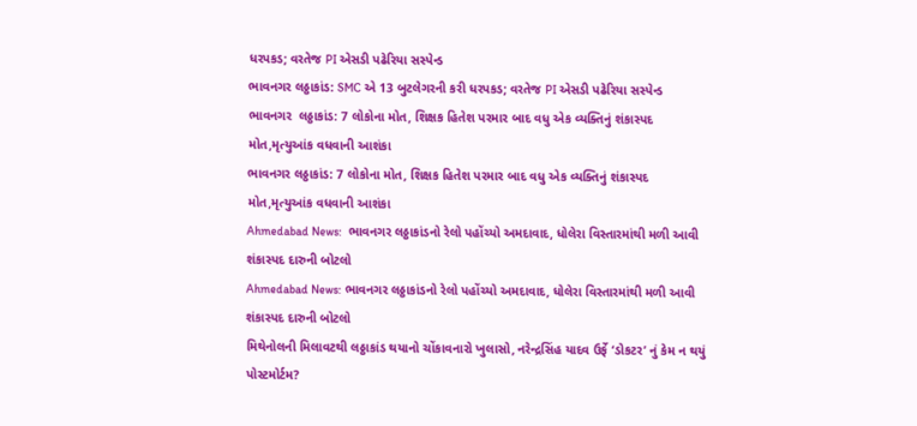ધરપકડ; વરતેજ PI એસડી પઢેરિયા સસ્પેન્ડ
ભાવનગર લઠ્ઠાકાંડ: SMC એ 13 બુટલેગરની કરી ધરપકડ; વરતેજ PI એસડી પઢેરિયા સસ્પેન્ડ
ભાવનગર  લઠ્ઠાકાંડ: 7 લોકોના મોત, શિક્ષક હિતેશ પરમાર બાદ વધુ એક વ્યક્તિનું શંકાસ્પદ મોત,મૃત્યુઆંક વધવાની આશંકા
ભાવનગર લઠ્ઠાકાંડ: 7 લોકોના મોત, શિક્ષક હિતેશ પરમાર બાદ વધુ એક વ્યક્તિનું શંકાસ્પદ મોત,મૃત્યુઆંક વધવાની આશંકા
Ahmedabad News:  ભાવનગર લઠ્ઠાકાંડનો રેલો પહોંચ્યો અમદાવાદ, ધોલેરા વિસ્તારમાંથી મળી આવી શંકાસ્પદ દારુની બોટલો
Ahmedabad News: ભાવનગર લઠ્ઠાકાંડનો રેલો પહોંચ્યો અમદાવાદ, ધોલેરા વિસ્તારમાંથી મળી આવી શંકાસ્પદ દારુની બોટલો
મિથેનોલની મિલાવટથી લઠ્ઠાકાંડ થયાનો ચોંકાવનારો ખુલાસો, નરેન્દ્રસિંહ યાદવ ઉર્ફે ‘ડોકટર’ નું કેમ ન થયું પોસ્ટમોર્ટમ?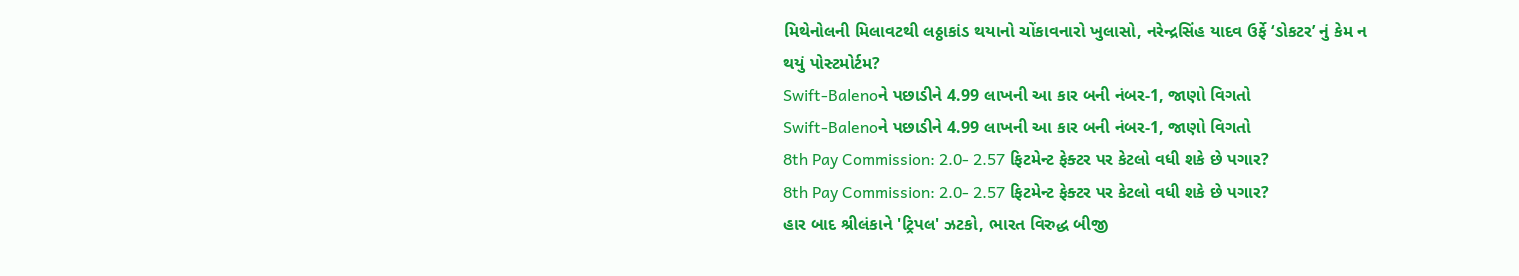મિથેનોલની મિલાવટથી લઠ્ઠાકાંડ થયાનો ચોંકાવનારો ખુલાસો, નરેન્દ્રસિંહ યાદવ ઉર્ફે ‘ડોકટર’ નું કેમ ન થયું પોસ્ટમોર્ટમ?
Swift-Balenoને પછાડીને 4.99 લાખની આ કાર બની નંબર-1, જાણો વિગતો
Swift-Balenoને પછાડીને 4.99 લાખની આ કાર બની નંબર-1, જાણો વિગતો
8th Pay Commission: 2.0- 2.57 ફિટમેન્ટ ફેક્ટર પર કેટલો વધી શકે છે પગાર?
8th Pay Commission: 2.0- 2.57 ફિટમેન્ટ ફેક્ટર પર કેટલો વધી શકે છે પગાર?
હાર બાદ શ્રીલંકાને 'ટ્રિપલ' ઝટકો, ભારત વિરુદ્ધ બીજી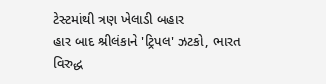ટેસ્ટમાંથી ત્રણ ખેલાડી બહાર
હાર બાદ શ્રીલંકાને 'ટ્રિપલ' ઝટકો, ભારત વિરુદ્ધ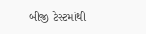બીજી ટેસ્ટમાંથી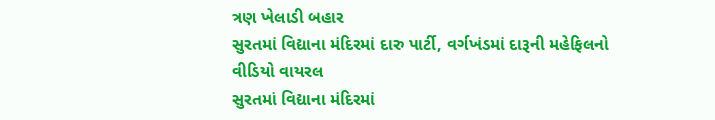ત્રણ ખેલાડી બહાર
સુરતમાં વિદ્યાના મંદિરમાં દારુ પાર્ટી, વર્ગખંડમાં દારૂની મહેફિલનો વીડિયો વાયરલ
સુરતમાં વિદ્યાના મંદિરમાં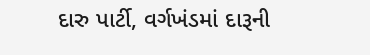દારુ પાર્ટી, વર્ગખંડમાં દારૂની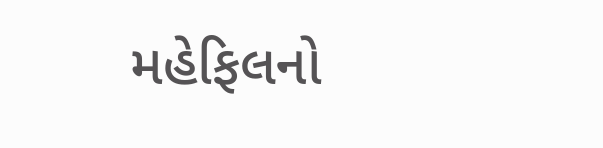મહેફિલનો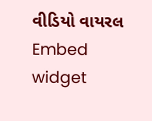વીડિયો વાયરલ
Embed widget